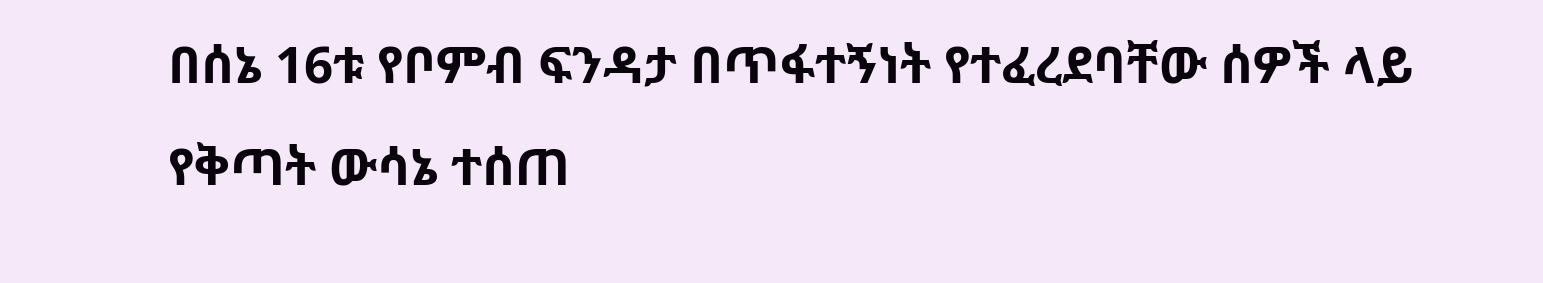በሰኔ 16ቱ የቦምብ ፍንዳታ በጥፋተኝነት የተፈረደባቸው ሰዎች ላይ የቅጣት ውሳኔ ተሰጠ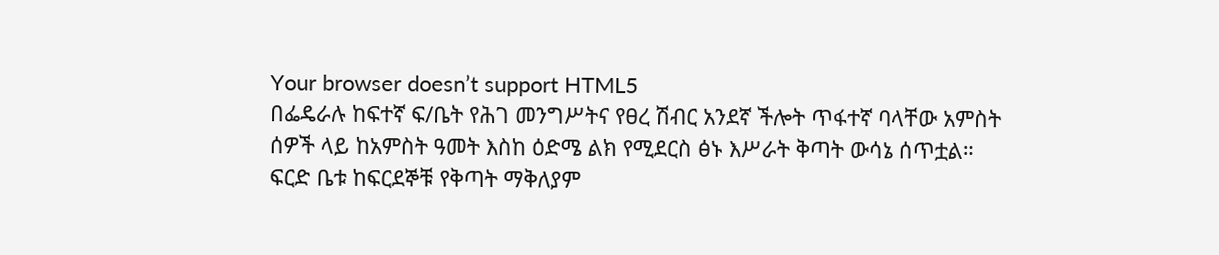Your browser doesn’t support HTML5
በፌዴራሉ ከፍተኛ ፍ/ቤት የሕገ መንግሥትና የፀረ ሽብር አንደኛ ችሎት ጥፋተኛ ባላቸው አምስት ሰዎች ላይ ከአምስት ዓመት እስከ ዕድሜ ልክ የሚደርስ ፅኑ እሥራት ቅጣት ውሳኔ ሰጥቷል። ፍርድ ቤቱ ከፍርደኞቹ የቅጣት ማቅለያም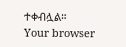ተቀብሏል።
Your browser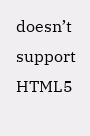doesn’t support HTML5